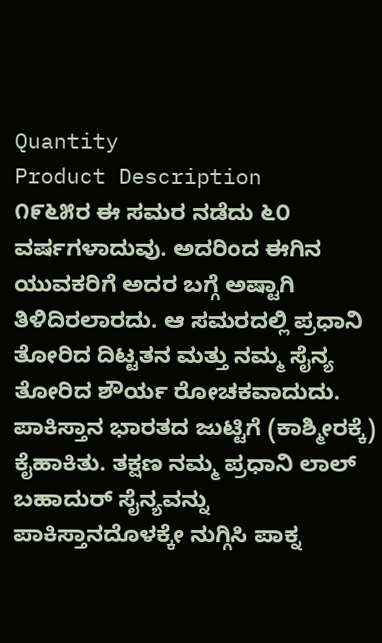Quantity
Product Description
೧೯೬೫ರ ಈ ಸಮರ ನಡೆದು ೬೦ ವರ್ಷಗಳಾದುವು. ಅದರಿಂದ ಈಗಿನ ಯುವಕರಿಗೆ ಅದರ ಬಗ್ಗೆ ಅಷ್ಟಾಗಿ ತಿಳಿದಿರಲಾರದು. ಆ ಸಮರದಲ್ಲಿ ಪ್ರಧಾನಿ ತೋರಿದ ದಿಟ್ಟತನ ಮತ್ತು ನಮ್ಮ ಸೈನ್ಯ ತೋರಿದ ಶೌರ್ಯ ರೋಚಕವಾದುದು. ಪಾಕಿಸ್ತಾನ ಭಾರತದ ಜುಟ್ಟಿಗೆ (ಕಾಶ್ಮೀರಕ್ಕೆ) ಕೈಹಾಕಿತು. ತಕ್ಷಣ ನಮ್ಮ ಪ್ರಧಾನಿ ಲಾಲ್ ಬಹಾದುರ್ ಸೈನ್ಯವನ್ನು ಪಾಕಿಸ್ತಾನದೊಳಕ್ಕೇ ನುಗ್ಗಿಸಿ ಪಾಕ್ನ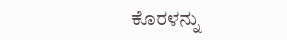ಕೊರಳನ್ನು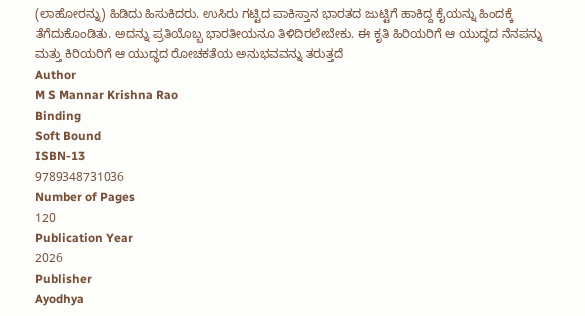(ಲಾಹೋರನ್ನು) ಹಿಡಿದು ಹಿಸುಕಿದರು. ಉಸಿರು ಗಟ್ಟಿದ ಪಾಕಿಸ್ತಾನ ಭಾರತದ ಜುಟ್ಟಿಗೆ ಹಾಕಿದ್ದ ಕೈಯನ್ನು ಹಿಂದಕ್ಕೆ ತೆಗೆದುಕೊಂಡಿತು. ಅದನ್ನು ಪ್ರತಿಯೊಬ್ಬ ಭಾರತೀಯನೂ ತಿಳಿದಿರಲೇಬೇಕು. ಈ ಕೃತಿ ಹಿರಿಯರಿಗೆ ಆ ಯುದ್ಧದ ನೆನಪನ್ನು ಮತ್ತು ಕಿರಿಯರಿಗೆ ಆ ಯುದ್ಧದ ರೋಚಕತೆಯ ಅನುಭವವನ್ನು ತರುತ್ತದೆ
Author
M S Mannar Krishna Rao
Binding
Soft Bound
ISBN-13
9789348731036
Number of Pages
120
Publication Year
2026
Publisher
Ayodhya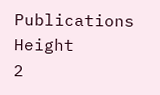Publications
Height
2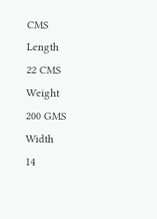CMS
Length
22 CMS
Weight
200 GMS
Width
14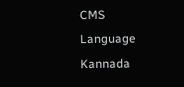CMS
Language
Kannada